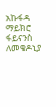አኩፋዳ ማይክሮ ፋይናንስ ለመቄዶኒያ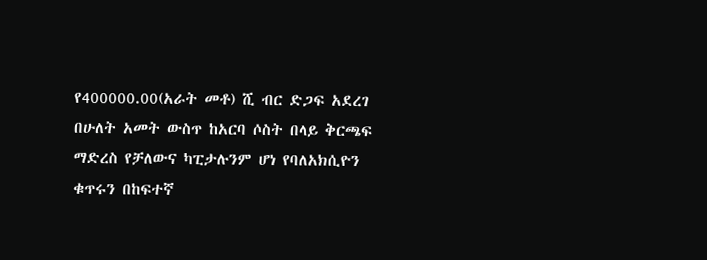የ400000.00(አራት መቶ) ሺ ብር ድጋፍ አደረገ
በሁለት አመት ውስጥ ከአርባ ሶስት በላይ ቅርጫፍ ማድረስ የቻለውና ካፒታሉንም ሆነ የባለአክሲዮን ቁጥሩን በከፍተኛ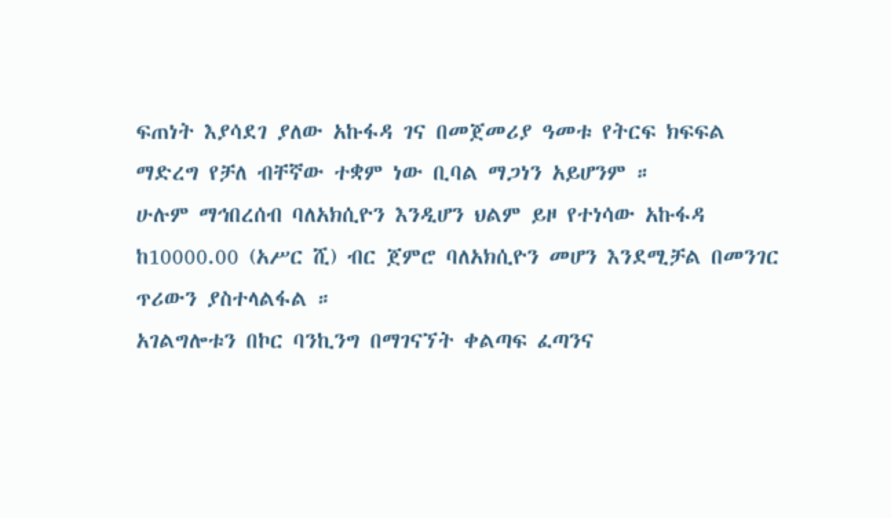ፍጠነት እያሳደገ ያለው አኩፋዳ ገና በመጀመሪያ ዓመቱ የትርፍ ክፍፍል ማድረግ የቻለ ብቸኛው ተቋም ነው ቢባል ማጋነን አይሆንም ።
ሁሉም ማኅበረሰብ ባለአክሲዮን እንዲሆን ህልም ይዞ የተነሳው አኩፋዳ ከ10000.00 (አሥር ሺ) ብር ጀምሮ ባለአክሲዮን መሆን እንደሚቻል በመንገር ጥሪውን ያስተላልፋል ።
አገልግሎቱን በኮር ባንኪንግ በማገናኘት ቀልጣፍ ፈጣንና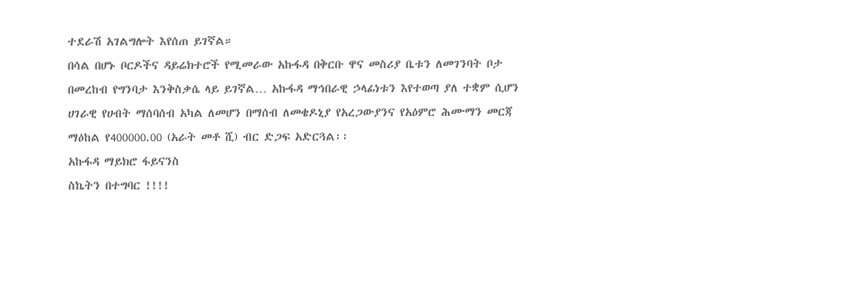ተደራሽ አገልግሎት እየሰጠ ይገኛል።
በሳል በሆኑ ቦርዶችና ዳይሬክተሮች የሚመራው አኩፋዳ በቅርቡ ዋና መስሪያ ቤቱን ለመገንባት ቦታ በመረከብ የግንባታ እንቅስቃሴ ላይ ይገኛል… አኩፋዳ ማኅበራዊ ኃላፊነቱን እየተወጣ ያለ ተቋም ሲሆን ሀገራዊ የሀብት ማሰባሰብ አካል ለመሆን በማሰብ ለመቄዶኒያ የአረጋውያንና የአዕምሮ ሕሙማን መርጃ ማዕከል የ400000.00 (አራት መቶ ሺ) ብር ድጋፍ አድርጓል፡፡
አኩፋዳ ማይክሮ ፋይናንስ
ስኬትን በተግባር !!!!